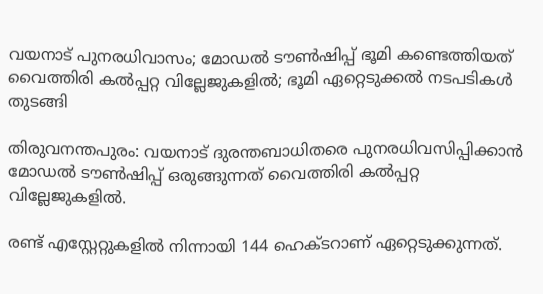വയനാട് പുനരധിവാസം; മോഡല്‍ ടൗണ്‍ഷിപ്പ് ഭൂമി കണ്ടെത്തിയത് വൈത്തിരി കല്‍പ്പറ്റ വില്ലേജുകളില്‍; ഭൂമി ഏറ്റെടുക്കല്‍ നടപടികള്‍ തുടങ്ങി

തിരുവനന്തപുരം: വയനാട് ദുരന്തബാധിതരെ പുനരധിവസിപ്പിക്കാൻ മോഡല്‍ ടൗണ്‍ഷിപ്പ് ഒരുങ്ങുന്നത് വൈത്തിരി കല്‍പ്പറ്റ വില്ലേജുകളില്‍.

രണ്ട് എസ്റ്റേറ്റുകളില്‍ നിന്നായി 144 ഹെക്ടറാണ് ഏറ്റെടുക്കുന്നത്.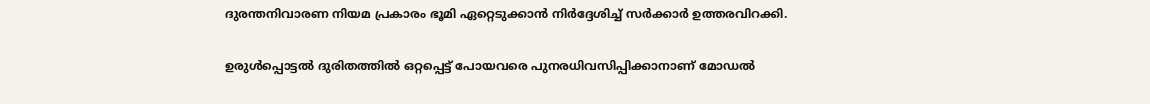ദുരന്തനിവാരണ നിയമ പ്രകാരം ഭൂമി ഏറ്റെടുക്കാൻ നിർദ്ദേശിച്ച്‌ സര്‍ക്കാര്‍ ഉത്തരവിറക്കി.

ഉരുള്‍പ്പൊട്ടല്‍ ദുരിതത്തില്‍ ഒറ്റപ്പെട്ട് പോയവരെ പുനരധിവസിപ്പിക്കാനാണ് മോഡല്‍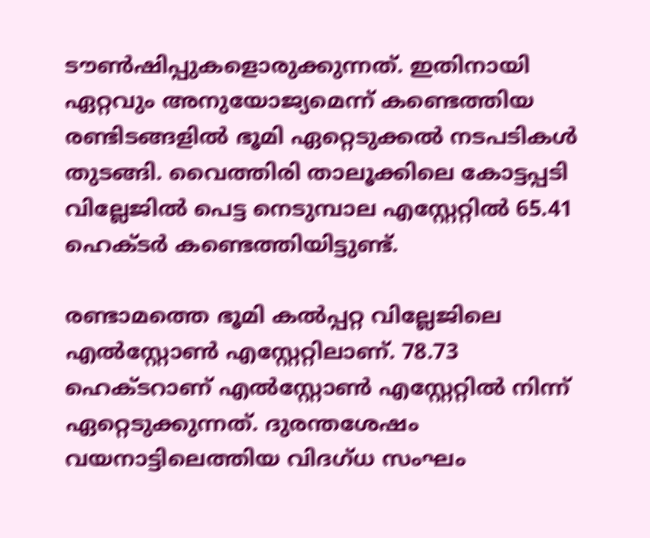ടൗണ്‍ഷിപ്പുകളൊരുക്കുന്നത്. ഇതിനായി ഏറ്റവും അനുയോജ്യമെന്ന് കണ്ടെത്തിയ രണ്ടിടങ്ങളില്‍ ഭൂമി ഏറ്റെടുക്കല്‍ നടപടികള്‍ തുടങ്ങി. വൈത്തിരി താലൂക്കിലെ കോട്ടപ്പടി വില്ലേജില്‍ പെട്ട നെടുമ്പാല എസ്റ്റേറ്റില്‍ 65.41 ഹെക്ടർ കണ്ടെത്തിയിട്ടുണ്ട്.

രണ്ടാമത്തെ ഭൂമി കല്‍പ്പറ്റ വില്ലേജിലെ എല്‍സ്റ്റോണ്‍ എസ്റ്റേറ്റിലാണ്. 78.73 ഹെക്ടറാണ് എല്‍സ്റ്റോണ്‍ എസ്റ്റേറ്റില്‍ നിന്ന് ഏറ്റെടുക്കുന്നത്. ദുരന്തശേഷം വയനാട്ടിലെത്തിയ വിദഗ്ധ സംഘം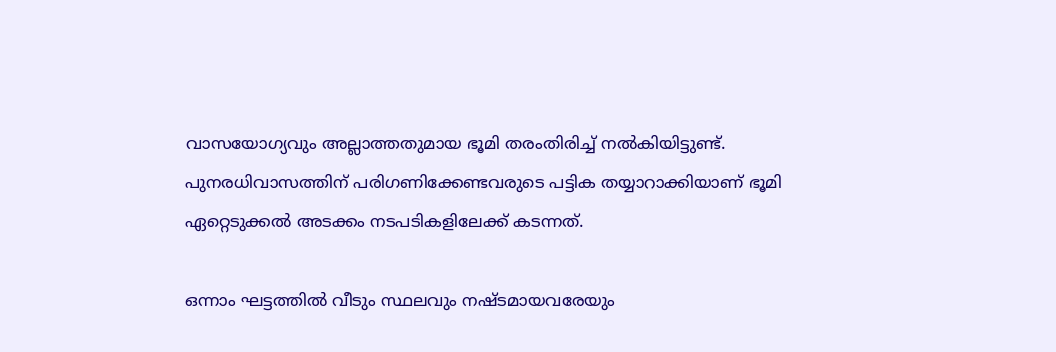വാസയോഗ്യവും അല്ലാത്തതുമായ ഭൂമി തരംതിരിച്ച്‌ നല്‍കിയിട്ടുണ്ട്.
പുനരധിവാസത്തിന് പരിഗണിക്കേണ്ടവരുടെ പട്ടിക തയ്യാറാക്കിയാണ് ഭൂമി ഏറ്റെടുക്കല്‍ അടക്കം നടപടികളിലേക്ക് കടന്നത്.

ഒന്നാം ഘട്ടത്തില്‍ വീടും സ്ഥലവും നഷ്ടമായവരേയും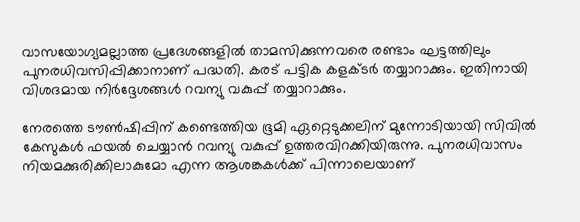വാസയോഗ്യമല്ലാത്ത പ്രദേശങ്ങളില്‍ താമസിക്കുന്നവരെ രണ്ടാം ഘട്ടത്തിലും പുനരധിവസിപ്പിക്കാനാണ് പദ്ധതി. കരട് പട്ടിക കളക്ടര്‍ തയ്യാറാക്കും. ഇതിനായി വിശദമായ നിർദ്ദേശങ്ങള്‍ റവന്യു വകുപ്പ് തയ്യാറാക്കും.

നേരത്തെ ടൗണ്‍ഷിപ്പിന് കണ്ടെത്തിയ ഭൂമി ഏറ്റെടുക്കലിന് മുന്നോടിയായി സിവില്‍ കേസുകള്‍ ഫയല്‍ ചെയ്യാൻ റവന്യു വകുപ്പ് ഉത്തരവിറക്കിയിരുന്നു. പുനരധിവാസം നിയമക്കുരിക്കിലാകുമോ എന്ന ആശങ്കകള്‍ക്ക് പിന്നാലെയാണ്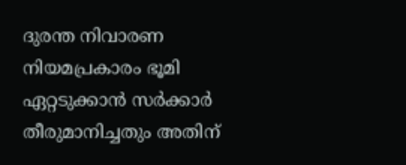ദുരന്ത നിവാരണ നിയമപ്രകാരം ഭൂമി ഏറ്റടുക്കാൻ സര്‍ക്കാര്‍ തീരുമാനിച്ചതും അതിന്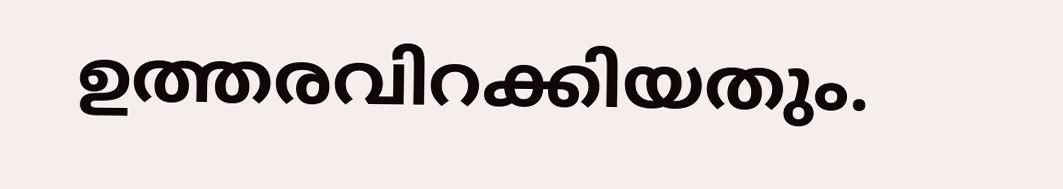ഉത്തരവിറക്കിയതും.